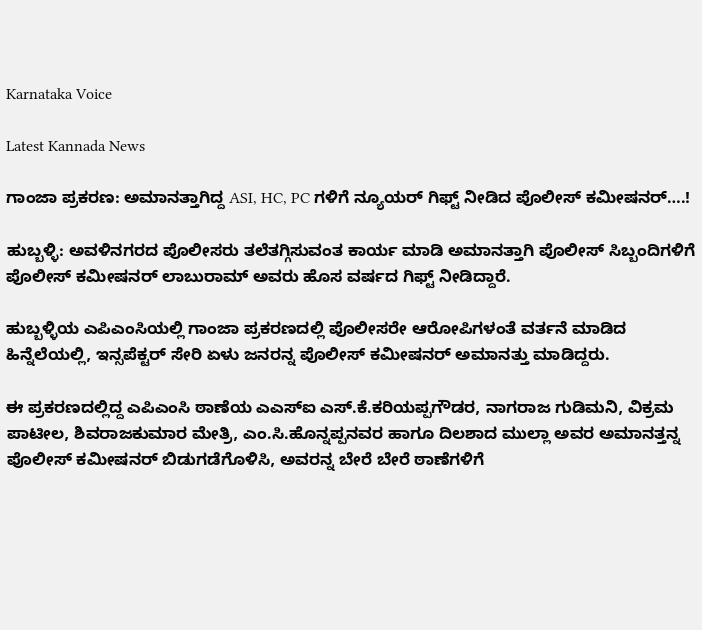Karnataka Voice

Latest Kannada News

ಗಾಂಜಾ ಪ್ರಕರಣ: ಅಮಾನತ್ತಾಗಿದ್ದ ASI, HC, PC ಗಳಿಗೆ ನ್ಯೂಯರ್ ಗಿಫ್ಟ್ ನೀಡಿದ ಪೊಲೀಸ್ ಕಮೀಷನರ್….!

ಹುಬ್ಬಳ್ಳಿ: ಅವಳಿನಗರದ ಪೊಲೀಸರು ತಲೆತಗ್ಗಿಸುವಂತ ಕಾರ್ಯ ಮಾಡಿ ಅಮಾನತ್ತಾಗಿ ಪೊಲೀಸ್ ಸಿಬ್ಬಂದಿಗಳಿಗೆ ಪೊಲೀಸ್ ಕಮೀಷನರ್ ಲಾಬುರಾಮ್ ಅವರು ಹೊಸ ವರ್ಷದ ಗಿಫ್ಟ್ ನೀಡಿದ್ದಾರೆ.

ಹುಬ್ಬಳ್ಳಿಯ ಎಪಿಎಂಸಿಯಲ್ಲಿ ಗಾಂಜಾ ಪ್ರಕರಣದಲ್ಲಿ ಪೊಲೀಸರೇ ಆರೋಪಿಗಳಂತೆ ವರ್ತನೆ ಮಾಡಿದ ಹಿನ್ನೆಲೆಯಲ್ಲಿ, ಇನ್ಸಪೆಕ್ಟರ್ ಸೇರಿ ಏಳು ಜನರನ್ನ ಪೊಲೀಸ್ ಕಮೀಷನರ್ ಅಮಾನತ್ತು ಮಾಡಿದ್ದರು.

ಈ ಪ್ರಕರಣದಲ್ಲಿದ್ದ ಎಪಿಎಂಸಿ ಠಾಣೆಯ ಎಎಸ್ಐ ಎಸ್.ಕೆ.ಕರಿಯಪ್ಪಗೌಡರ, ನಾಗರಾಜ ಗುಡಿಮನಿ, ವಿಕ್ರಮ ಪಾಟೀಲ, ಶಿವರಾಜಕುಮಾರ ಮೇತ್ರಿ, ಎಂ.ಸಿ.ಹೊನ್ನಪ್ಪನವರ ಹಾಗೂ ದಿಲಶಾದ ಮುಲ್ಲಾ ಅವರ ಅಮಾನತ್ತನ್ನ ಪೊಲೀಸ್ ಕಮೀಷನರ್ ಬಿಡುಗಡೆಗೊಳಿಸಿ, ಅವರನ್ನ ಬೇರೆ ಬೇರೆ ಠಾಣೆಗಳಿಗೆ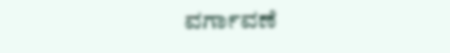ವರ್ಗಾವಣೆ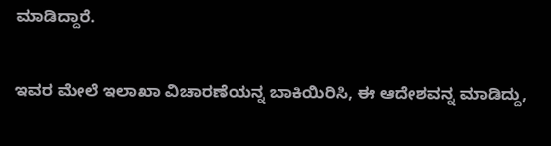ಮಾಡಿದ್ದಾರೆ.

ಇವರ ಮೇಲೆ ಇಲಾಖಾ ವಿಚಾರಣೆಯನ್ನ ಬಾಕಿಯಿರಿಸಿ, ಈ ಆದೇಶವನ್ನ ಮಾಡಿದ್ದು,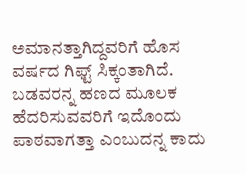ಅಮಾನತ್ತಾಗಿದ್ದವರಿಗೆ ಹೊಸ ವರ್ಷದ ಗಿಫ್ಟ್ ಸಿಕ್ಕಂತಾಗಿದೆ. ಬಡವರನ್ನ ಹಣದ ಮೂಲಕ ಹೆದರಿಸುವವರಿಗೆ ಇದೊಂದು ಪಾಠವಾಗತ್ತಾ ಎಂಬುದನ್ನ ಕಾದು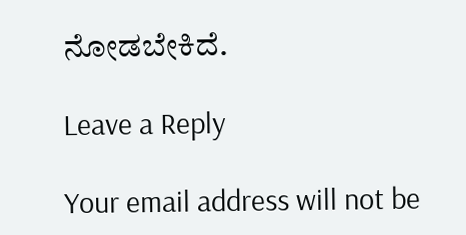ನೋಡಬೇಕಿದೆ.

Leave a Reply

Your email address will not be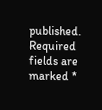published. Required fields are marked *